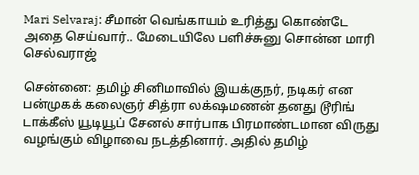Mari Selvaraj: சீமான் வெங்காயம் உரித்து கொண்டே அதை செய்வார்.. மேடையிலே பளிச்சுனு சொன்ன மாரி செல்வராஜ்

சென்னை: தமிழ் சினிமாவில் இயக்குநர், நடிகர் என பன்முகக் கலைஞர் சித்ரா லக்‌ஷமணன் தனது டூரிங் டாக்கீஸ் யூடியூப் சேனல் சார்பாக பிரமாண்டமான விருது வழங்கும் விழாவை நடத்தினார். அதில் தமிழ்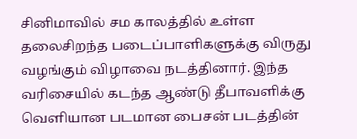சினிமாவில் சம காலத்தில் உள்ள தலைசிறந்த படைப்பாளிகளுக்கு விருது வழங்கும் விழாவை நடத்தினார். இந்த வரிசையில் கடந்த ஆண்டு தீபாவளிக்கு வெளியான படமான பைசன் படத்தின்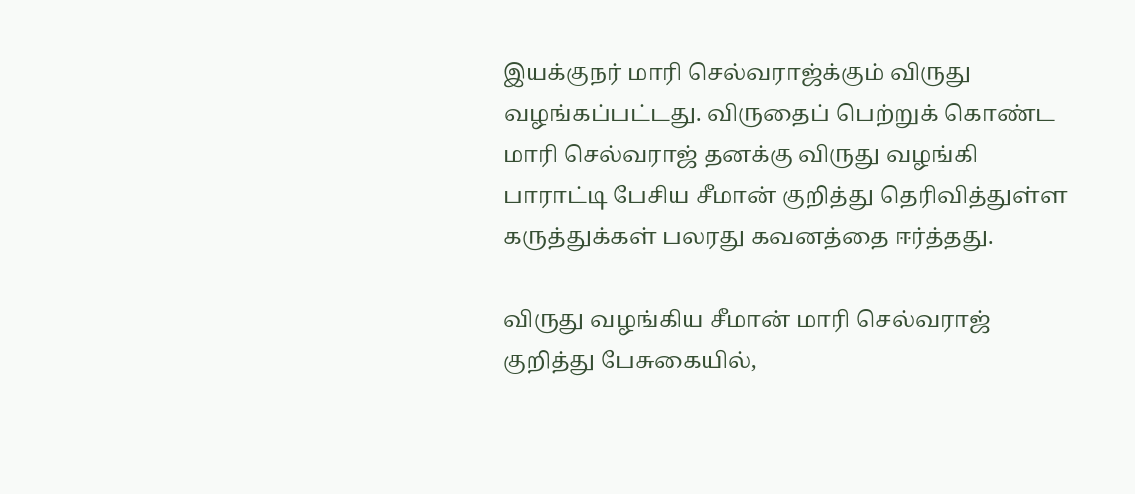இயக்குநர் மாரி செல்வராஜ்க்கும் விருது வழங்கப்பட்டது. விருதைப் பெற்றுக் கொண்ட மாரி செல்வராஜ் தனக்கு விருது வழங்கி பாராட்டி பேசிய சீமான் குறித்து தெரிவித்துள்ள கருத்துக்கள் பலரது கவனத்தை ஈர்த்தது.

விருது வழங்கிய சீமான் மாரி செல்வராஜ் குறித்து பேசுகையில்,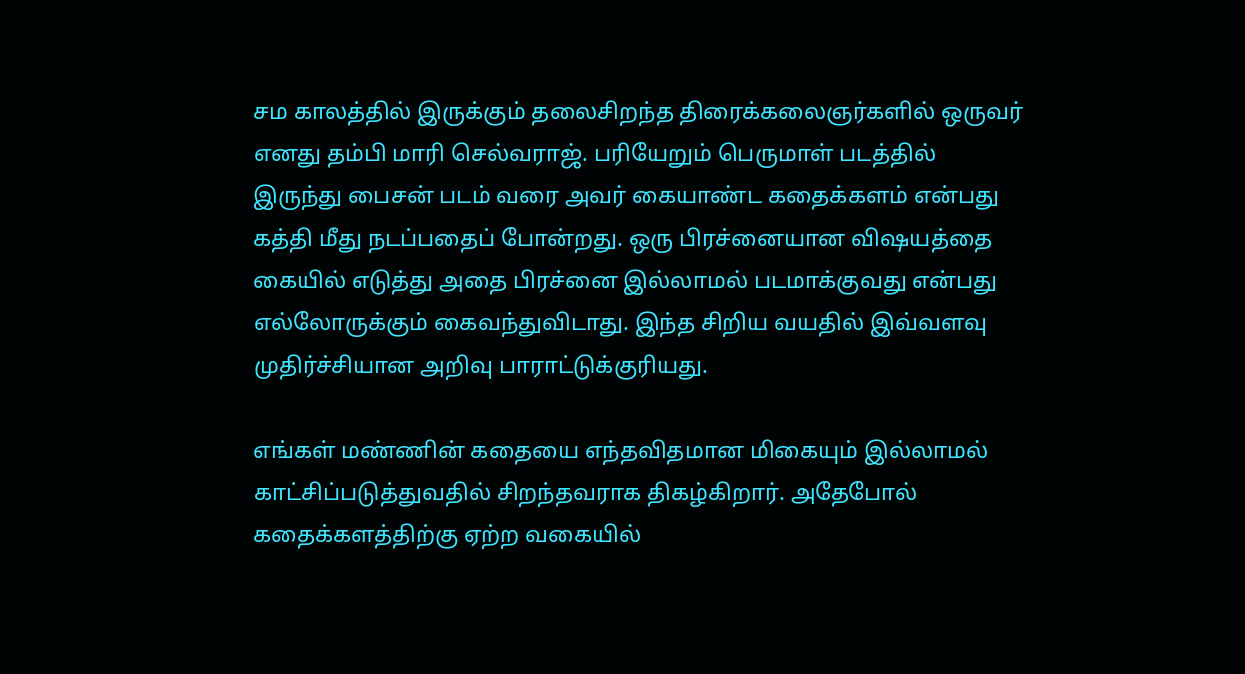சம காலத்தில் இருக்கும் தலைசிறந்த திரைக்கலைஞர்களில் ஒருவர் எனது தம்பி மாரி செல்வராஜ். பரியேறும் பெருமாள் படத்தில் இருந்து பைசன் படம் வரை அவர் கையாண்ட கதைக்களம் என்பது கத்தி மீது நடப்பதைப் போன்றது. ஒரு பிரச்னையான விஷயத்தை கையில் எடுத்து அதை பிரச்னை இல்லாமல் படமாக்குவது என்பது எல்லோருக்கும் கைவந்துவிடாது. இந்த சிறிய வயதில் இவ்வளவு முதிர்ச்சியான அறிவு பாராட்டுக்குரியது.

எங்கள் மண்ணின் கதையை எந்தவிதமான மிகையும் இல்லாமல் காட்சிப்படுத்துவதில் சிறந்தவராக திகழ்கிறார். அதேபோல் கதைக்களத்திற்கு ஏற்ற வகையில்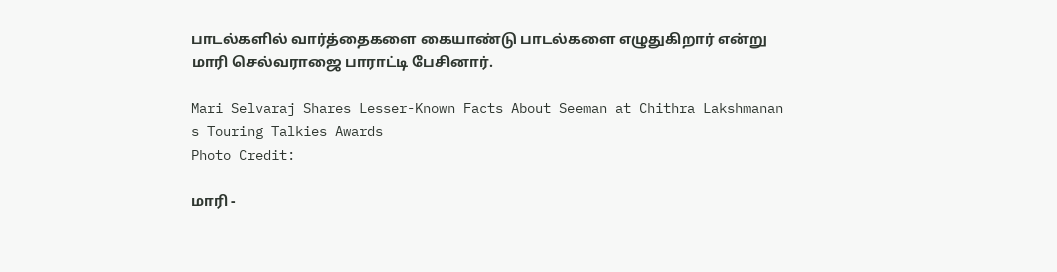பாடல்களில் வார்த்தைகளை கையாண்டு பாடல்களை எழுதுகிறார் என்று மாரி செல்வராஜை பாராட்டி பேசினார்.

Mari Selvaraj Shares Lesser-Known Facts About Seeman at Chithra Lakshmanan s Touring Talkies Awards
Photo Credit:

மாரி -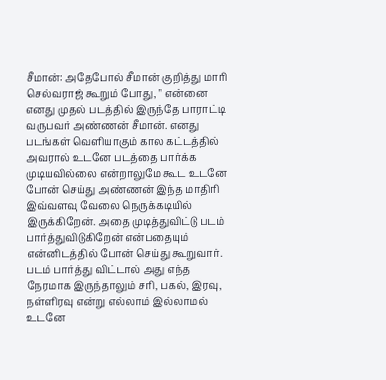சீமான்: அதேபோல் சீமான் குறித்து மாரி செல்வராஜ் கூறும் போது, " என்னை எனது முதல் படத்தில் இருந்தே பாராட்டி வருபவர் அண்ணன் சீமான். எனது படங்கள் வெளியாகும் கால கட்டத்தில் அவரால் உடனே படத்தை பார்க்க முடியவில்லை என்றாலுமே கூட உடனே போன் செய்து அண்ணன் இந்த மாதிரி இவ்வளவு வேலை நெருக்கடியில் இருக்கிறேன். அதை முடித்துவிட்டு படம் பார்த்துவிடுகிறேன் என்பதையும் என்னிடத்தில் போன் செய்து கூறுவார். படம் பார்த்து விட்டால் அது எந்த நேரமாக இருந்தாலும் சரி, பகல், இரவு, நள்ளிரவு என்று எல்லாம் இல்லாமல் உடனே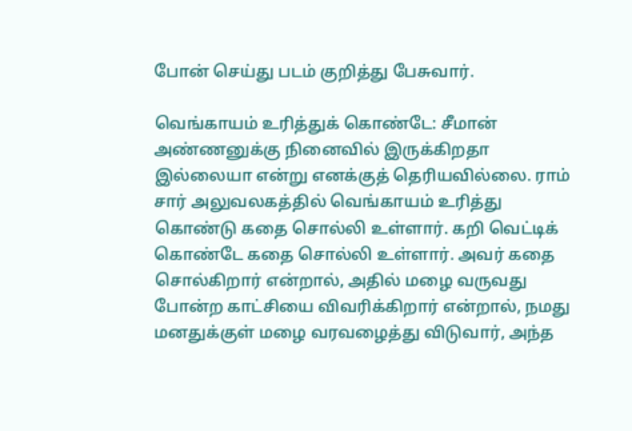போன் செய்து படம் குறித்து பேசுவார்.

வெங்காயம் உரித்துக் கொண்டே: சீமான் அண்ணனுக்கு நினைவில் இருக்கிறதா இல்லையா என்று எனக்குத் தெரியவில்லை. ராம் சார் அலுவலகத்தில் வெங்காயம் உரித்து கொண்டு கதை சொல்லி உள்ளார். கறி வெட்டிக் கொண்டே கதை சொல்லி உள்ளார். அவர் கதை சொல்கிறார் என்றால், அதில் மழை வருவது போன்ற காட்சியை விவரிக்கிறார் என்றால், நமது மனதுக்குள் மழை வரவழைத்து விடுவார், அந்த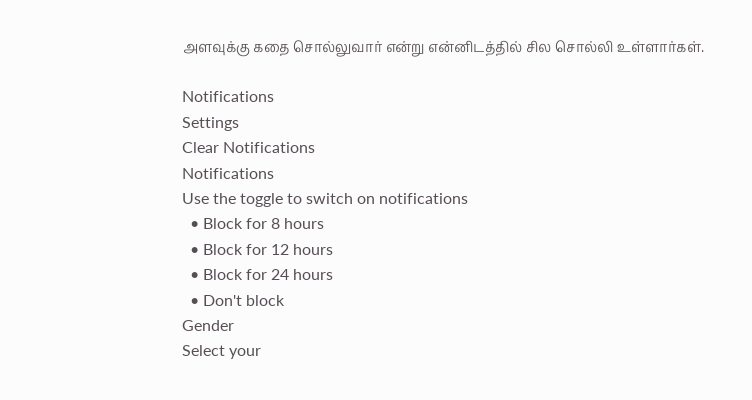அளவுக்கு கதை சொல்லுவார் என்று என்னிடத்தில் சில சொல்லி உள்ளார்கள்.

Notifications
Settings
Clear Notifications
Notifications
Use the toggle to switch on notifications
  • Block for 8 hours
  • Block for 12 hours
  • Block for 24 hours
  • Don't block
Gender
Select your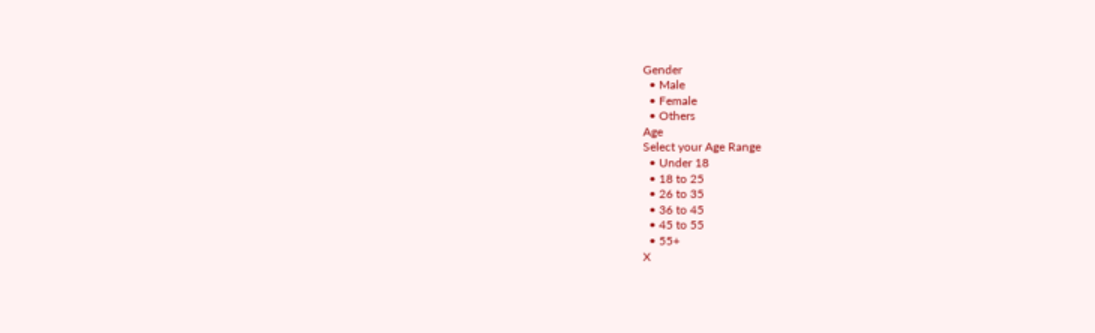Gender
  • Male
  • Female
  • Others
Age
Select your Age Range
  • Under 18
  • 18 to 25
  • 26 to 35
  • 36 to 45
  • 45 to 55
  • 55+
X